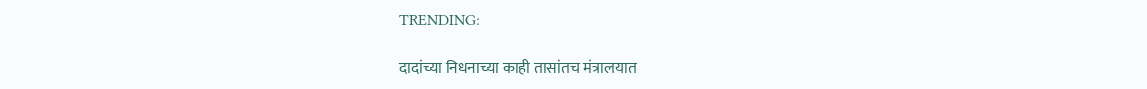TRENDING:

दादांच्या निधनाच्या काही तासांतच मंत्रालयात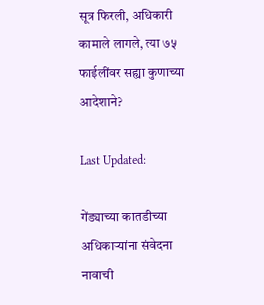सूत्र फिरली, अधिकारी कामाले लागले, त्या ७५ फाईलींवर सह्या कुणाच्या आदेशाने?

Last Updated:

गेंड्याच्या कातडीच्या अधिकाऱ्यांना संवेदना नावाची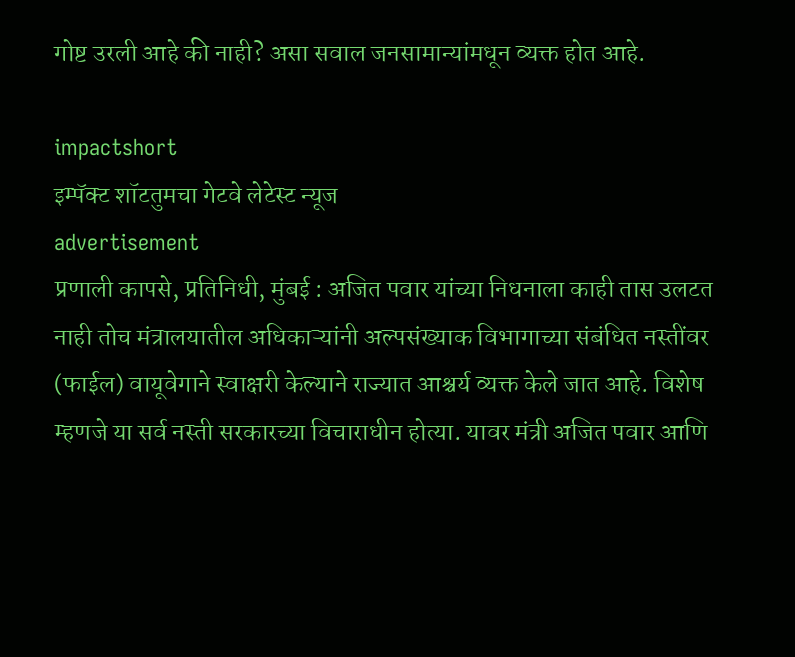गोष्ट उरली आहे की नाही? असा सवाल जनसामान्यांमधून व्यक्त होत आहे.

impactshort
इम्पॅक्ट शॉटतुमचा गेटवे लेटेस्ट न्यूज
advertisement
प्रणाली कापसे, प्रतिनिधी, मुंबई : अजित पवार यांच्या निधनाला काही तास उलटत नाही तोच मंत्रालयातील अधिकाऱ्यांनी अल्पसंख्याक विभागाच्या संबंधित नस्तींवर (फाईल) वायूवेगाने स्वाक्षरी केल्याने राज्यात आश्चर्य व्यक्त केले जात आहे. विशेष म्हणजे या सर्व नस्ती सरकारच्या विचाराधीन होत्या. यावर मंत्री अजित पवार आणि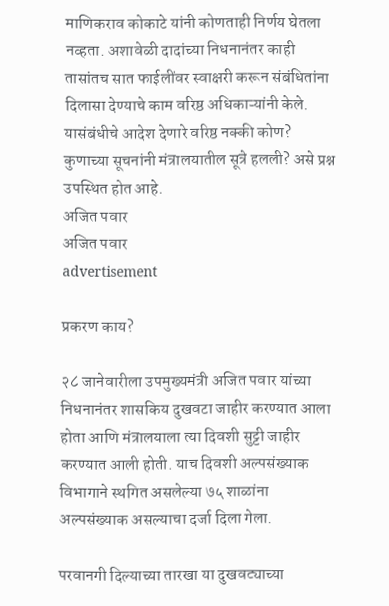माणिकराव कोकाटे यांनी कोणताही निर्णय घेतला नव्हता. अशावेळी दादांच्या निधनानंतर काही तासांतच सात फाईलींवर स्वाक्षरी करून संबंधितांना दिलासा देण्याचे काम वरिष्ठ अधिकाऱ्यांनी केले. यासंबंधीचे आदेश देणारे वरिष्ठ नक्की कोण? कुणाच्या सूचनांनी मंत्रालयातील सूत्रे हलली? असे प्रश्न उपस्थित होत आहे.
अजित पवार
अजित पवार
advertisement

प्रकरण काय?

२८ जानेवारीला उपमुख्यमंत्री अजित पवार यांच्या निधनानंतर शासकिय दुखवटा जाहीर करण्यात आला होता आणि मंत्रालयाला त्या दिवशी सुट्टी जाहीर करण्यात आली होती. याच दिवशी अल्पसंख्याक विभागाने स्थगित असलेल्या ७५ शाळांना अल्पसंख्याक असल्याचा दर्जा दिला गेला.

परवानगी दिल्याच्या तारखा या दुखवट्याच्या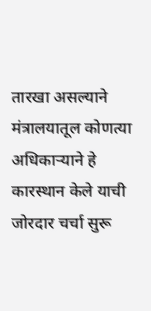तारखा असल्याने मंत्रालयातूल कोणत्या अधिकाऱ्याने हे कारस्थान केले याची जोरदार चर्चा सुरू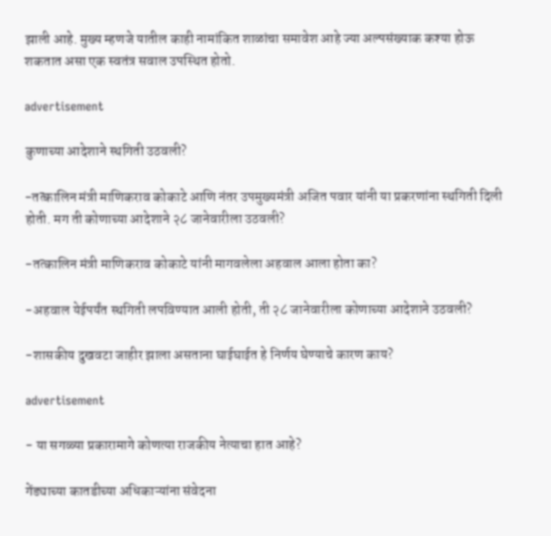झाली आहे. मुख्य म्हणजे यातील काही नामांकित शाळांचा समावेश आहे ज्या अल्पसंख्याक कश्या होऊ शकतात असा एक स्वतंत्र सवाल उपस्थित होतो.

advertisement

कुणाच्या आदेशाने स्थगिती उठवली?

-तत्कालिन मंत्री माणिकराव कोकाटे आणि नंतर उपमुख्यमंत्री अजित पवार यांनी या प्रकरणांना स्थगिती दिली होती. मग ती कोणाच्या आदेशाने २८ जानेवारीला उठवली?

-तत्कालिन मंत्री माणिकराव कोकाटे यांनी मागवलेला अहवाल आला होता का?

-अहवाल येईपर्यंत स्थगिती लपविण्यात आली होती, ती २८ जानेवारीला कोणाच्या आदेशाने उठवली?

-शासकीय दुखवटा जाहीर झाला असताना घाईघाईत हे निर्णय घेण्याचे कारण काय?

advertisement

- या सगळ्या प्रकारामागे कोणत्या राजकीय नेत्याचा हात आहे?

गेंड्याच्या कातडीच्या अधिकाऱ्यांना संवेदना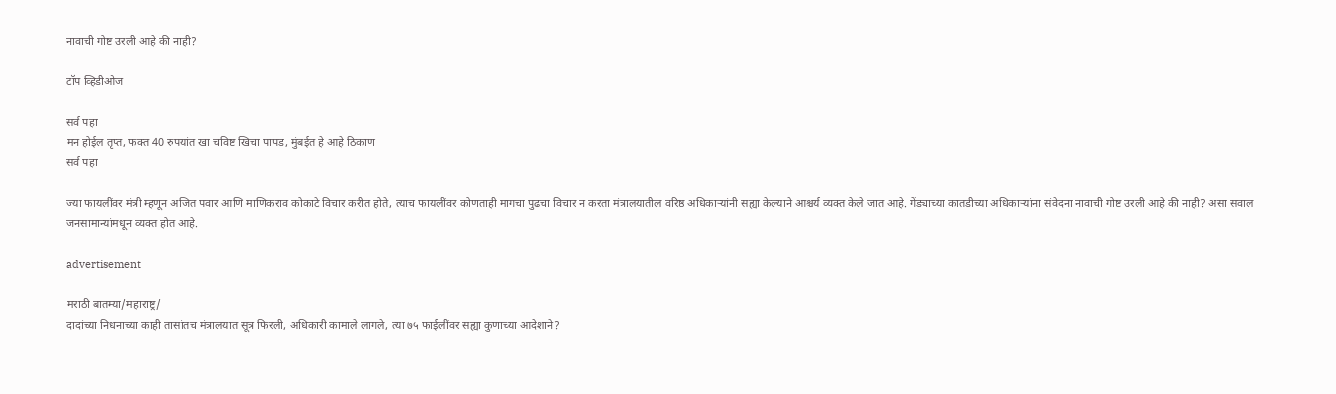नावाची गोष्ट उरली आहे की नाही?

टॉप व्हिडीओज

सर्व पहा
मन होईल तृप्त, फक्त 40 रुपयांत खा चविष्ट खिचा पापड, मुंबईत हे आहे ठिकाण
सर्व पहा

ज्या फायलींवर मंत्री म्हणून अजित पवार आणि माणिकराव कोकाटे विचार करीत होते, त्याच फायलींवर कोणताही मागचा पुढचा विचार न करता मंत्रालयातील वरिष्ठ अधिकाऱ्यांनी सह्या केल्याने आश्चर्य व्यक्त केले जात आहे. गेंड्याच्या कातडीच्या अधिकाऱ्यांना संवेदना नावाची गोष्ट उरली आहे की नाही? असा सवाल जनसामान्यांमधून व्यक्त होत आहे.

advertisement

मराठी बातम्या/महाराष्ट्र/
दादांच्या निधनाच्या काही तासांतच मंत्रालयात सूत्र फिरली, अधिकारी कामाले लागले, त्या ७५ फाईलींवर सह्या कुणाच्या आदेशाने?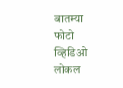बातम्या
फोटो
व्हिडिओ
लोकल